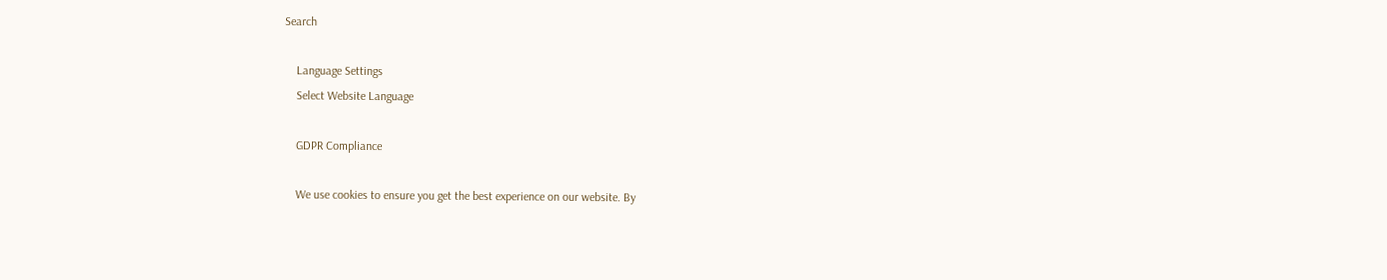Search

    Language Settings
    Select Website Language

    GDPR Compliance

    We use cookies to ensure you get the best experience on our website. By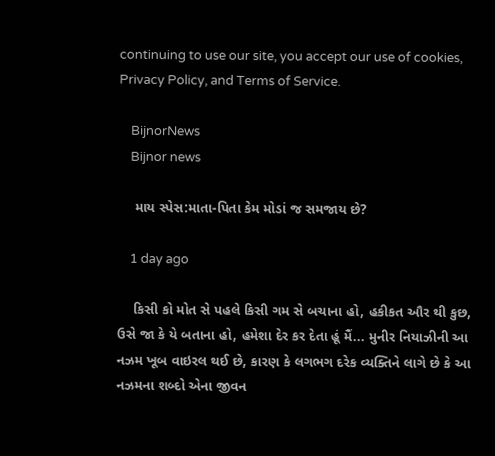continuing to use our site, you accept our use of cookies, Privacy Policy, and Terms of Service.

    BijnorNews
    Bijnor news

    માય સ્પેસ:માતા-પિતા કેમ મોડાં જ સમજાય છે?

    1 day ago

    કિસી કો મોત સે પહલે કિસી ગમ સે બચાના હો, હકીકત ઔર થી કુછ, ઉસે જા કે યે બતાના હો, હમેશા દેર કર દેતા હૂં મૈં... મુનીર નિયાઝીની આ નઝમ ખૂબ વાઇરલ થઈ છે, કારણ કે લગભગ દરેક વ્યક્તિને લાગે છે કે આ નઝમના શબ્દો એના જીવન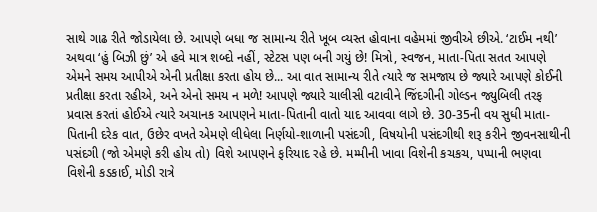સાથે ગાઢ રીતે જોડાયેલા છે. આપણે બધા જ સામાન્ય રીતે ખૂબ વ્યસ્ત હોવાના વહેમમાં જીવીએ છીએ. ‘ટાઈમ નથી’ અથવા ‘હું બિઝી છું’ એ હવે માત્ર શબ્દો નહીં, સ્ટેટસ પણ બની ગયું છે! મિત્રો, સ્વજન, માતા-પિતા સતત આપણે એમને સમય આપીએ એની પ્રતીક્ષા કરતા હોય છે... આ વાત સામાન્ય રીતે ત્યારે જ સમજાય છે જ્યારે આપણે કોઈની પ્રતીક્ષા કરતા રહીએ, અને એનો સમય ન મળે! આપણે જ્યારે ચાલીસી વટાવીને જિંદગીની ગોલ્ડન જ્યુબિલી તરફ પ્રવાસ કરતાં હોઈએ ત્યારે અચાનક આપણને માતા-પિતાની વાતો યાદ આવવા લાગે છે. 30-35ની વય સુધી માતા-પિતાની દરેક વાત, ઉછેર વખતે એમણે લીધેલા નિર્ણયો-શાળાની પસંદગી, વિષયોની પસંદગીથી શરૂ કરીને જીવનસાથીની પસંદગી (જો એમણે કરી હોય તો) વિશે આપણને ફરિયાદ રહે છે. મમ્મીની ખાવા વિશેની કચકચ, પપ્પાની ભણવા વિશેની કડકાઈ, મોડી રાત્રે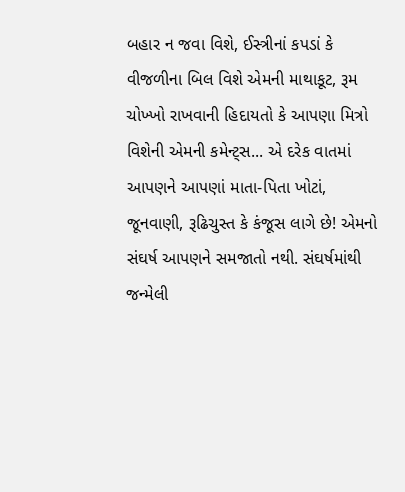બહાર ન જવા વિશે, ઈસ્ત્રીનાં કપડાં કે વીજળીના બિલ વિશે એમની માથાકૂટ, રૂમ ચોખ્ખો રાખવાની હિદાયતો કે આપણા મિત્રો વિશેની એમની કમેન્ટ્સ... એ દરેક વાતમાં આપણને આપણાં માતા-પિતા ખોટાં, જૂનવાણી, રૂઢિચુસ્ત કે કંજૂસ લાગે છે! એમનો સંઘર્ષ આપણને સમજાતો નથી. સંઘર્ષમાંથી જન્મેલી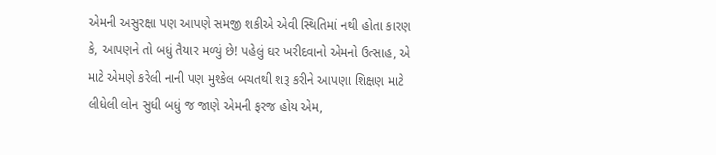એમની અસુરક્ષા પણ આપણે સમજી શકીએ એવી સ્થિતિમાં નથી હોતા કારણ કે, આપણને તો બધું તૈયાર મળ્યું છે! પહેલું ઘર ખરીદવાનો એમનો ઉત્સાહ, એ માટે એમણે કરેલી નાની પણ મુશ્કેલ બચતથી શરૂ કરીને આપણા શિક્ષણ માટે લીધેલી લોન સુધી બધું જ જાણે એમની ફરજ હોય એમ,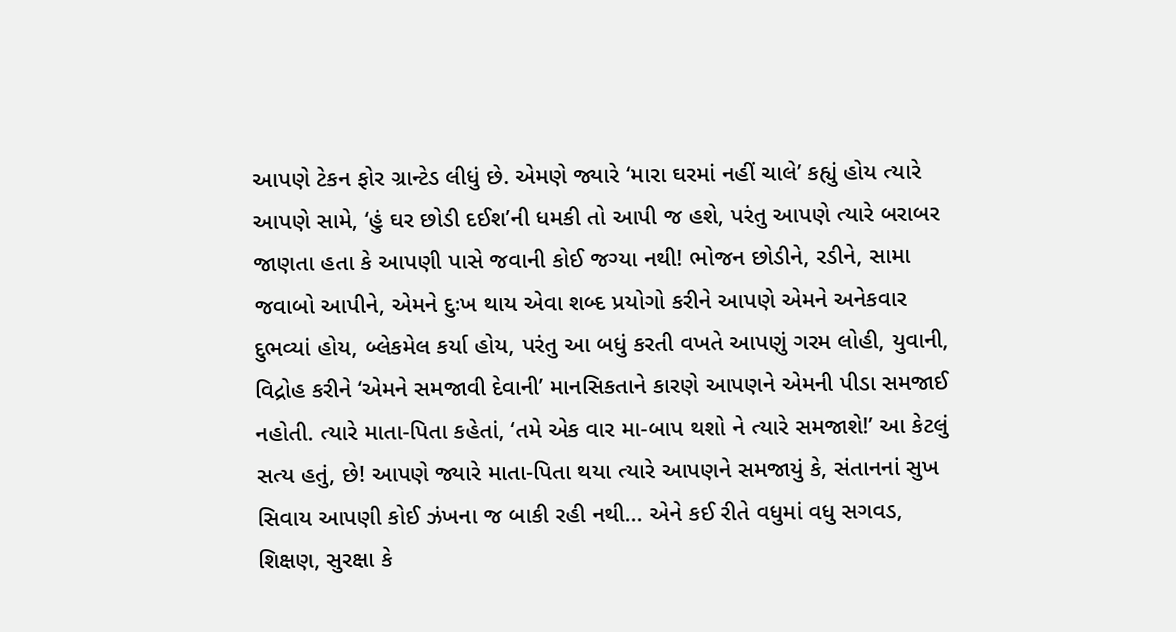આપણે ટેકન ફોર ગ્રાન્ટેડ લીધું છે. એમણે જ્યારે ‘મારા ઘરમાં નહીં ચાલે’ કહ્યું હોય ત્યારે આપણે સામે, ‘હું ઘર છોડી દઈશ’ની ધમકી તો આપી જ હશે, પરંતુ આપણે ત્યારે બરાબર જાણતા હતા કે આપણી પાસે જવાની કોઈ જગ્યા નથી! ભોજન છોડીને, રડીને, સામા જવાબો આપીને, એમને દુઃખ થાય એવા શબ્દ પ્રયોગો કરીને આપણે એમને અનેકવાર દુભવ્યાં હોય, બ્લેકમેલ કર્યા હોય, પરંતુ આ બધું કરતી વખતે આપણું ગરમ લોહી, યુવાની, વિદ્રોહ કરીને ‘એમને સમજાવી દેવાની’ માનસિકતાને કારણે આપણને એમની પીડા સમજાઈ નહોતી. ત્યારે માતા-પિતા કહેતાં, ‘તમે એક વાર મા-બાપ થશો ને ત્યારે સમજાશે!’ આ કેટલું સત્ય હતું, છે! આપણે જ્યારે માતા-પિતા થયા ત્યારે આપણને સમજાયું કે, સંતાનનાં સુખ સિવાય આપણી કોઈ ઝંખના જ બાકી રહી નથી... એને કઈ રીતે વધુમાં વધુ સગવડ, શિક્ષણ, સુરક્ષા કે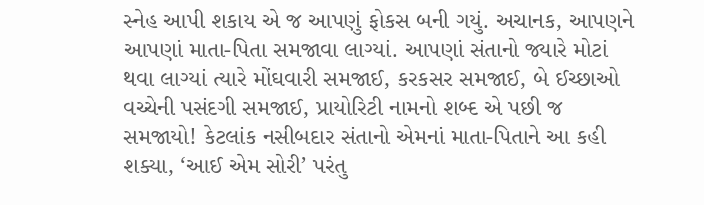સ્નેહ આપી શકાય એ જ આપણું ફોકસ બની ગયું. અચાનક, આપણને આપણાં માતા-પિતા સમજાવા લાગ્યાં. આપણાં સંતાનો જ્યારે મોટાં થવા લાગ્યાં ત્યારે મોંઘવારી સમજાઈ, કરકસર સમજાઈ, બે ઈચ્છાઓ વચ્ચેની પસંદગી સમજાઈ, પ્રાયોરિટી નામનો શબ્દ એ પછી જ સમજાયો! કેટલાંક નસીબદાર સંતાનો એમનાં માતા-પિતાને આ કહી શક્યા, ‘આઈ એમ સોરી’ પરંતુ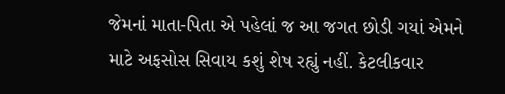જેમનાં માતા-પિતા એ પહેલાં જ આ જગત છોડી ગયાં એમને માટે અફસોસ સિવાય કશું શેષ રહ્યું નહીં. કેટલીકવાર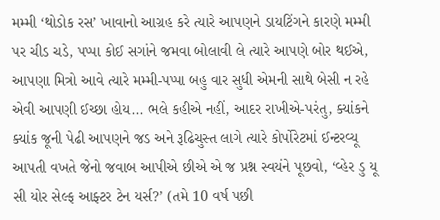મમ્મી ‘થોડોક રસ’ ખાવાનો આગ્રહ કરે ત્યારે આપણને ડાયટિંગને કારણે મમ્મી પર ચીડ ચડે, પપ્પા કોઈ સગાંને જમવા બોલાવી લે ત્યારે આપણે બોર થઈએ, આપણા મિત્રો આવે ત્યારે મમ્મી-પપ્પા બહુ વાર સુધી એમની સાથે બેસી ન રહે એવી આપણી ઈચ્છા હોય... ભલે કહીએ નહીં, આદર રાખીએ-પરંતુ, ક્યાંકને ક્યાંક જૂની પેઢી આપણને જડ અને રૂઢિચુસ્ત લાગે ત્યારે કોર્પોરેટમાં ઈન્ટરવ્યૂ આપતી વખતે જેનો જવાબ આપીએ છીએ એ જ પ્રશ્ન સ્વયંને પૂછવો, ‘વ્હેર ડુ યૂ સી યોર સેલ્ફ આફ્ટર ટેન યર્સ?’ (તમે 10 વર્ષ પછી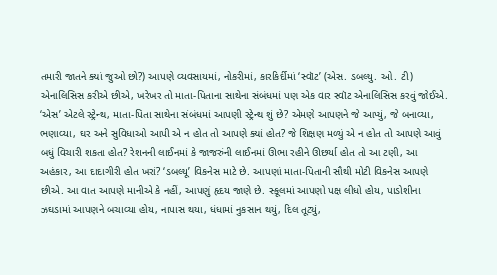તમારી જાતને ક્યાં જુઓ છો?) આપણે વ્યવસાયમાં, નોકરીમાં, કારકિર્દીમાં ‘સ્વૉટ’ (એસ. ડબલ્યુ. ઓ. ટી) એનાલિસિસ કરીએ છીએ, ખરેખર તો માતા-પિતાના સાથેના સંબંધમાં પણ એક વાર સ્વૉટ એનાલિસિસ કરવું જોઈએ. ‘એસ’ એટલે સ્ટ્રેન્થ, માતા-પિતા સાથેના સંબંધમાં આપણી સ્ટ્રેન્થ શું છે? એમણે આપણને જે આપ્યું, જે બનાવ્યા, ભણાવ્યા, ઘર અને સુવિધાઓ આપી એ ન હોત તો આપણે ક્યાં હોત? જે શિક્ષણ મળ્યું એ ન હોત તો આપણે આવું બધું વિચારી શકતા હોત? રેશનની લાઈનમાં કે જાજરુંની લાઈનમાં ઊભા રહીને ઊછર્યા હોત તો આ ટણી, આ અહંકાર, આ દાદાગીરી હોત ખરાં? ‘ડબલ્યૂ’ વિકનેસ માટે છે. આપણાં માતા-પિતાની સૌથી મોટી વિકનેસ આપણે છીએ. આ વાત આપણે માનીએ કે નહીં, આપણું હૃદય જાણે છે. સ્કૂલમાં આપણો પક્ષ લીધો હોય, પાડોશીના ઝઘડામાં આપણને બચાવ્યા હોય, નાપાસ થયા, ધંધામાં નુકસાન થયું, દિલ તૂટ્યું,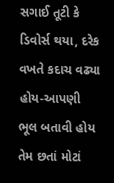સગાઈ તૂટી કે ડિવોર્સ થયા, દરેક વખતે કદાચ વઢ્યા હોય-આપણી ભૂલ બતાવી હોય તેમ છતાં મોટાં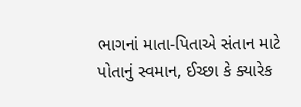ભાગનાં માતા-પિતાએ સંતાન માટે પોતાનું સ્વમાન, ઈચ્છા કે ક્યારેક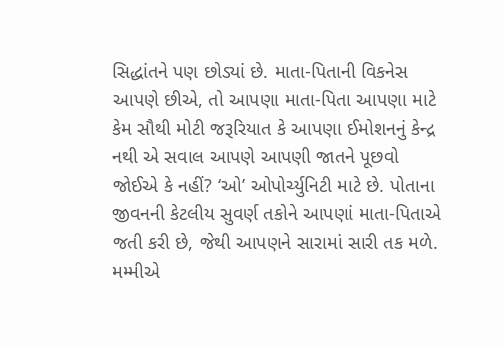સિદ્ધાંતને પણ છોડ્યાં છે. માતા-પિતાની વિકનેસ આપણે છીએ, તો આપણા માતા-પિતા આપણા માટે કેમ સૌથી મોટી જરૂરિયાત કે આપણા ઈમોશનનું કેન્દ્ર નથી એ સવાલ આપણે આપણી જાતને પૂછવો જોઈએ કે નહીં? ‘ઓ’ ઓપોર્ચ્યુનિટી માટે છે. પોતાના જીવનની કેટલીય સુવર્ણ તકોને આપણાં માતા-પિતાએ જતી કરી છે, જેથી આપણને સારામાં સારી તક મળે. મમ્મીએ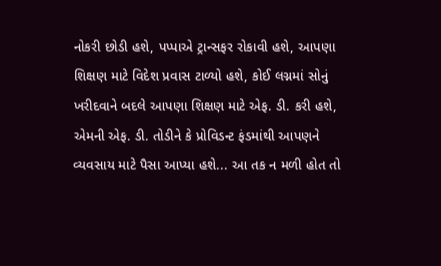નોકરી છોડી હશે, પપ્પાએ ટ્રાન્સફર રોકાવી હશે, આપણા શિક્ષણ માટે વિદેશ પ્રવાસ ટાળ્યો હશે, કોઈ લગ્નમાં સોનું ખરીદવાને બદલે આપણા શિક્ષણ માટે એફ. ડી. કરી હશે, એમની એફ. ડી. તોડીને કે પ્રોવિડન્ટ ફંડમાંથી આપણને વ્યવસાય માટે પૈસા આપ્યા હશે... આ તક ન મળી હોત તો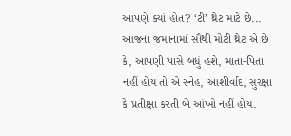આપણે ક્યાં હોત? ‘ટી’ થ્રેટ માટે છે... આજના જમાનામાં સૌથી મોટી થ્રેટ એ છે કે, આપણી પાસે બધું હશે, માતા-પિતા નહીં હોય તો એ સ્નેહ, આશીર્વાદ, સુરક્ષા કે પ્રતીક્ષા કરતી બે આંખો નહીં હોય.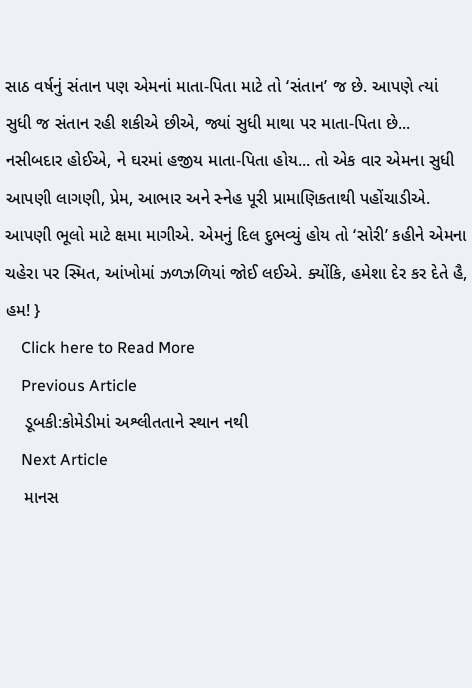સાઠ વર્ષનું સંતાન પણ એમનાં માતા-પિતા માટે તો ‘સંતાન’ જ છે. આપણે ત્યાં સુધી જ સંતાન રહી શકીએ છીએ, જ્યાં સુધી માથા પર માતા-પિતા છે... નસીબદાર હોઈએ, ને ઘરમાં હજીય માતા-પિતા હોય... તો એક વાર એમના સુધી આપણી લાગણી, પ્રેમ, આભાર અને સ્નેહ પૂરી પ્રામાણિકતાથી પહોંચાડીએ. આપણી ભૂલો માટે ક્ષમા માગીએ. એમનું દિલ દુભવ્યું હોય તો ‘સોરી’ કહીને એમના ચહેરા પર સ્મિત, આંખોમાં ઝળઝળિયાં જોઈ લઈએ. ક્યોંકિ, હમેશા દેર કર દેતે હૈ, હમ! }
    Click here to Read More
    Previous Article
    ડૂબકી:કોમેડીમાં અશ્લીતતાને સ્થાન નથી
    Next Article
    માનસ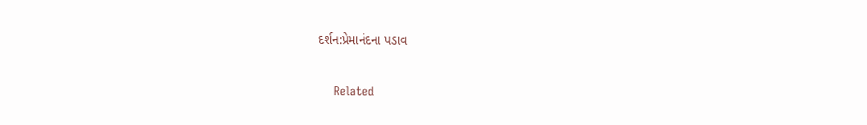દર્શન:પ્રેમાનંદના પડાવ

    Related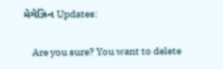મેગેઝિન Updates:

    Are you sure? You want to delete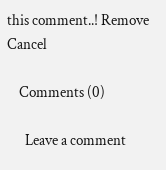this comment..! Remove Cancel

    Comments (0)

      Leave a comment